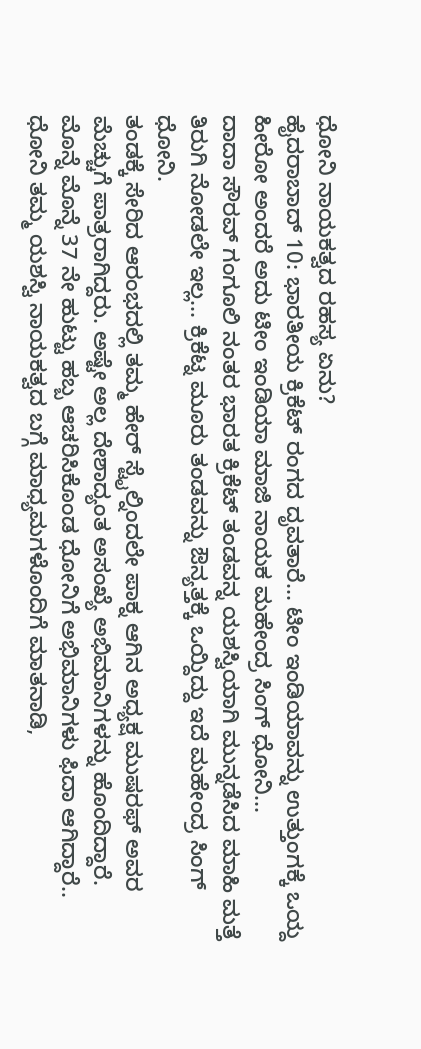ಧೋನಿ ನಾಯಕತ್ವದ ರಹಸ್ಯ ಏನು?
ಹೈದರಾಬಾದ್ 10: ಭಾರತೀಯ ಕ್ರಿಕೆಟ್ ರಂಗದ ದೃವತಾರೆ... ಟೀಂ ಇಂಡಿಯಾವನ್ನು ಉತ್ತುಂಗಕ್ಕೆ ಒಯ್ದ ಹೀರೋ ಅಂದರೆ ಅದು ಟೀಂ ಇಂಡಿಯಾ ಮಾಜಿ ನಾಯಕ ಮಹೇಂದ್ರ ಸಿಂಗ್ ಧೋನಿ...
ದಾದಾ ಸೌರವ್ ಗಂಗೂಲಿ ನಂತರ ಭಾರತ ಕ್ರಿಕೆಟ್ ತಂಡವನ್ನ ಯಶಸ್ವಿಯಾಗಿ ಮುನ್ನಡೆಸಿದ ಮಾಹಿ ಮತ್ತೆ ತಿರುಗಿ ನೋಡಲೇ ಇಲ್ಲ... ಕ್ರಿಕೆಟ್ನ ಮೂರು ತಂಡವನ್ನು ಔನ್ಯತ್ತಕ್ಕೆ ಒಯ್ದಿದ್ದು ಇದೆ ಮಹೇಂದ್ರ ಸಿಂಗ್ ಧೋನಿ.
ತಂಡಕ್ಕೆ ಸೇರಿದ ಆರಂಭದಲ್ಲಿ ತಮ್ಮ ಹೇರ್ ಸ್ಟೈಲ್ನಿಂದಲೇ ಪಾಕ್ನ ಆಗಿನ ಅಧ್ಯಕ್ಷ ಮುಷರಫ್ ಅವರ ಮೆಚ್ಚುಗೆ ಪಾತ್ರರಾಗಿದ್ದರು. ಅಷ್ಟೇ ಅಲ್ಲ ದೇಶಾದ್ಯಂತ ಅಸಂಖ್ಯೆ ಅಭಿಮಾನಿಗಳನ್ನು ಹೊಂದಿದ್ದಾರೆ.
ಮೊನ್ನೆ ಮೊನ್ನೆ 37 ನೇ ಹುಟ್ಟು ಹಬ್ಬ ಆಚರಿಸಿಕೊಂಡ ಧೋನಿಗೆ ಅಭಿಮಾನಿಗಳು ಫಿದಾ ಆಗಿದ್ದಾರೆ.. ಧೋನಿ ತಮ್ಮ ಯಶಸ್ವಿ ನಾಯಕತ್ವದ ಬಗ್ಗೆ ಮಾಧ್ಯಮಗಳೊಂದಿಗೆ ಮಾತನಾಡಿ,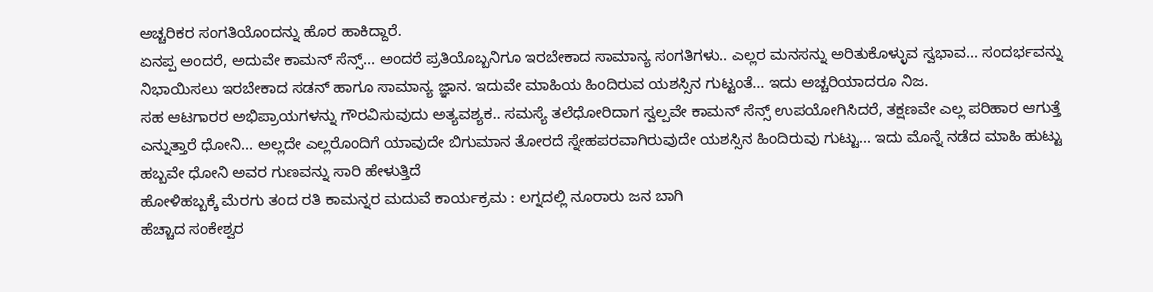ಅಚ್ಚರಿಕರ ಸಂಗತಿಯೊಂದನ್ನು ಹೊರ ಹಾಕಿದ್ದಾರೆ.
ಏನಪ್ಪ ಅಂದರೆ, ಅದುವೇ ಕಾಮನ್ ಸೆನ್ಸ್... ಅಂದರೆ ಪ್ರತಿಯೊಬ್ಬನಿಗೂ ಇರಬೇಕಾದ ಸಾಮಾನ್ಯ ಸಂಗತಿಗಳು.. ಎಲ್ಲರ ಮನಸನ್ನು ಅರಿತುಕೊಳ್ಳುವ ಸ್ವಭಾವ... ಸಂದರ್ಭವನ್ನು ನಿಭಾಯಿಸಲು ಇರಬೇಕಾದ ಸಡನ್ ಹಾಗೂ ಸಾಮಾನ್ಯ ಜ್ಞಾನ. ಇದುವೇ ಮಾಹಿಯ ಹಿಂದಿರುವ ಯಶಸ್ಸಿನ ಗುಟ್ಟಂತೆ... ಇದು ಅಚ್ಚರಿಯಾದರೂ ನಿಜ.
ಸಹ ಆಟಗಾರರ ಅಭಿಪ್ರಾಯಗಳನ್ನು ಗೌರವಿಸುವುದು ಅತ್ಯವಶ್ಯಕ.. ಸಮಸ್ಯೆ ತಲೆಧೋರಿದಾಗ ಸ್ವಲ್ಪವೇ ಕಾಮನ್ ಸೆನ್ಸ್ ಉಪಯೋಗಿಸಿದರೆ, ತಕ್ಷಣವೇ ಎಲ್ಲ ಪರಿಹಾರ ಆಗುತ್ತೆ ಎನ್ನುತ್ತಾರೆ ಧೋನಿ... ಅಲ್ಲದೇ ಎಲ್ಲರೊಂದಿಗೆ ಯಾವುದೇ ಬಿಗುಮಾನ ತೋರದೆ ಸ್ನೇಹಪರವಾಗಿರುವುದೇ ಯಶಸ್ಸಿನ ಹಿಂದಿರುವು ಗುಟ್ಟು... ಇದು ಮೊನ್ನೆ ನಡೆದ ಮಾಹಿ ಹುಟ್ಟು ಹಬ್ಬವೇ ಧೋನಿ ಅವರ ಗುಣವನ್ನು ಸಾರಿ ಹೇಳುತ್ತಿದೆ
ಹೋಳಿಹಬ್ಬಕ್ಕೆ ಮೆರಗು ತಂದ ರತಿ ಕಾಮನ್ನರ ಮದುವೆ ಕಾರ್ಯಕ್ರಮ : ಲಗ್ನದಲ್ಲಿ ನೂರಾರು ಜನ ಬಾಗಿ
ಹೆಚ್ಚಾದ ಸಂಕೇಶ್ವರ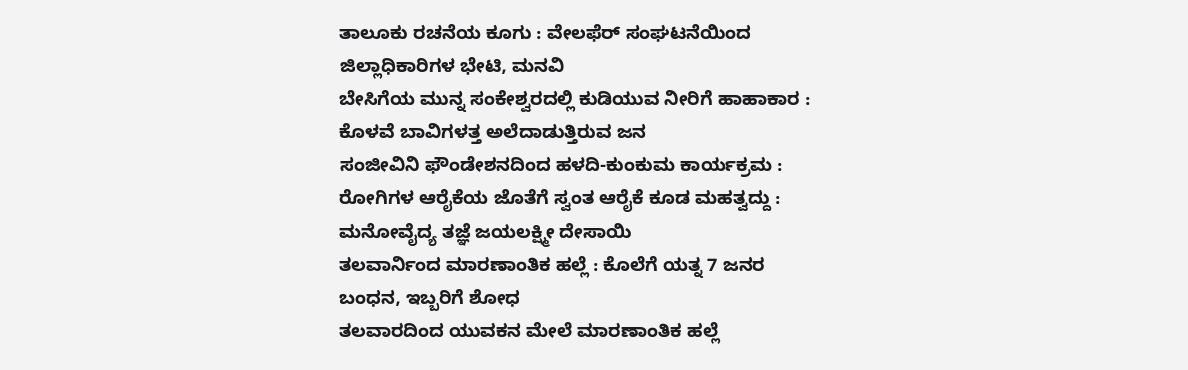ತಾಲೂಕು ರಚನೆಯ ಕೂಗು : ವೇಲಫೆರ್ ಸಂಘಟನೆಯಿಂದ ಜಿಲ್ಲಾಧಿಕಾರಿಗಳ ಭೇಟಿ, ಮನವಿ
ಬೇಸಿಗೆಯ ಮುನ್ನ ಸಂಕೇಶ್ವರದಲ್ಲಿ ಕುಡಿಯುವ ನೀರಿಗೆ ಹಾಹಾಕಾರ : ಕೊಳವೆ ಬಾವಿಗಳತ್ತ ಅಲೆದಾಡುತ್ತಿರುವ ಜನ
ಸಂಜೀವಿನಿ ಫೌಂಡೇಶನದಿಂದ ಹಳದಿ-ಕುಂಕುಮ ಕಾರ್ಯಕ್ರಮ : ರೋಗಿಗಳ ಆರೈಕೆಯ ಜೊತೆಗೆ ಸ್ವಂತ ಆರೈಕೆ ಕೂಡ ಮಹತ್ವದ್ದು : ಮನೋವೈದ್ಯ ತಜ್ಞೆ ಜಯಲಕ್ಷ್ಮೀ ದೇಸಾಯಿ
ತಲವಾರ್ನಿಂದ ಮಾರಣಾಂತಿಕ ಹಲ್ಲೆ : ಕೊಲೆಗೆ ಯತ್ನ 7 ಜನರ ಬಂಧನ, ಇಬ್ಬರಿಗೆ ಶೋಧ
ತಲವಾರದಿಂದ ಯುವಕನ ಮೇಲೆ ಮಾರಣಾಂತಿಕ ಹಲ್ಲೆ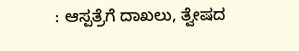: ಆಸ್ಪತ್ರೆಗೆ ದಾಖಲು, ತ್ವೇಷದ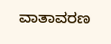ವಾತಾವರಣ